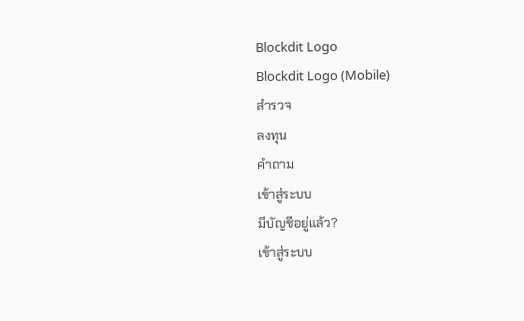Blockdit Logo
Blockdit Logo (Mobile)
สำรวจ
ลงทุน
คำถาม
เข้าสู่ระบบ
มีบัญชีอยู่แล้ว?
เข้าสู่ระบบ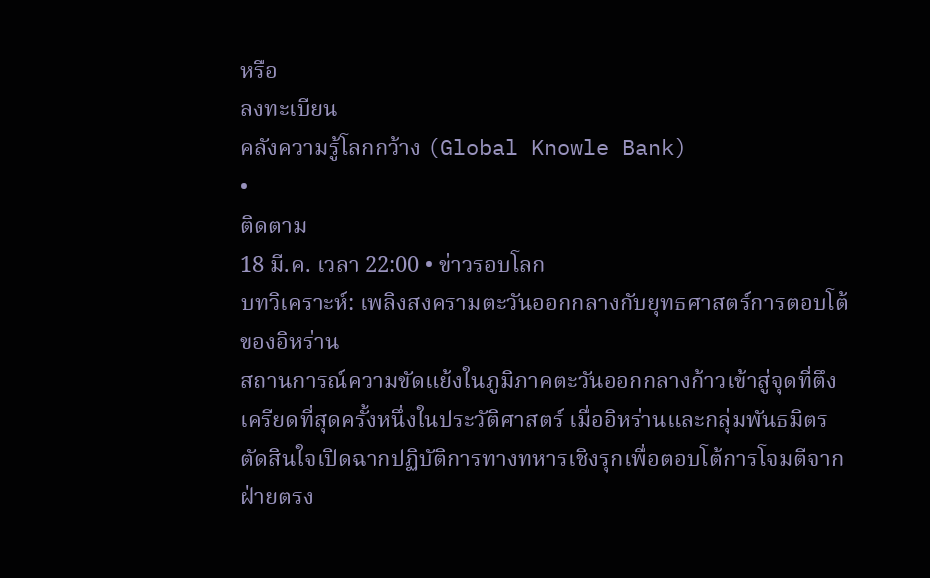หรือ
ลงทะเบียน
คลังความรู้โลกกว้าง (Global Knowle Bank)
•
ติดตาม
18 มี.ค. เวลา 22:00 • ข่าวรอบโลก
บทวิเคราะห์: เพลิงสงครามตะวันออกกลางกับยุทธศาสตร์การตอบโต้ของอิหร่าน
สถานการณ์ความขัดแย้งในภูมิภาคตะวันออกกลางก้าวเข้าสู่จุดที่ตึงเครียดที่สุดครั้งหนึ่งในประวัติศาสตร์ เมื่ออิหร่านและกลุ่มพันธมิตรตัดสินใจเปิดฉากปฏิบัติการทางทหารเชิงรุกเพื่อตอบโต้การโจมตีจากฝ่ายตรง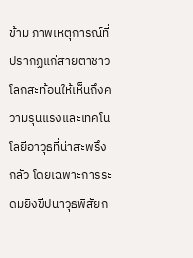ข้าม ภาพเหตุการณ์ที่ปรากฏแก่สายตาชาวโลกสะท้อนให้เห็นถึงความรุนแรงและเทคโนโลยีอาวุธที่น่าสะพรึงกลัว โดยเฉพาะการระดมยิงขีปนาวุธพิสัยก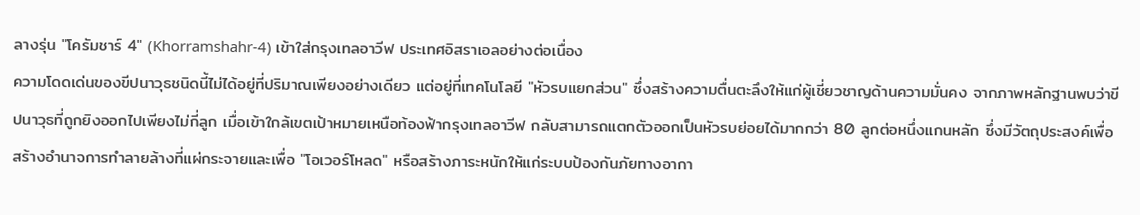ลางรุ่น "โครัมชาร์ 4" (Khorramshahr-4) เข้าใส่กรุงเทลอาวีฟ ประเทศอิสราเอลอย่างต่อเนื่อง
ความโดดเด่นของขีปนาวุธชนิดนี้ไม่ได้อยู่ที่ปริมาณเพียงอย่างเดียว แต่อยู่ที่เทคโนโลยี "หัวรบแยกส่วน" ซึ่งสร้างความตื่นตะลึงให้แก่ผู้เชี่ยวชาญด้านความมั่นคง จากภาพหลักฐานพบว่าขีปนาวุธที่ถูกยิงออกไปเพียงไม่กี่ลูก เมื่อเข้าใกล้เขตเป้าหมายเหนือท้องฟ้ากรุงเทลอาวีฟ กลับสามารถแตกตัวออกเป็นหัวรบย่อยได้มากกว่า 80 ลูกต่อหนึ่งแกนหลัก ซึ่งมีวัตถุประสงค์เพื่อสร้างอำนาจการทำลายล้างที่แผ่กระจายและเพื่อ "โอเวอร์โหลด" หรือสร้างภาระหนักให้แก่ระบบป้องกันภัยทางอากา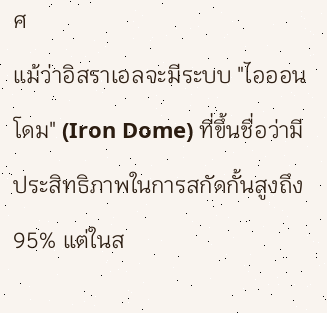ศ
แม้ว่าอิสราเอลจะมีระบบ "ไอออนโดม" (Iron Dome) ที่ขึ้นชื่อว่ามีประสิทธิภาพในการสกัดกั้นสูงถึง 95% แต่ในส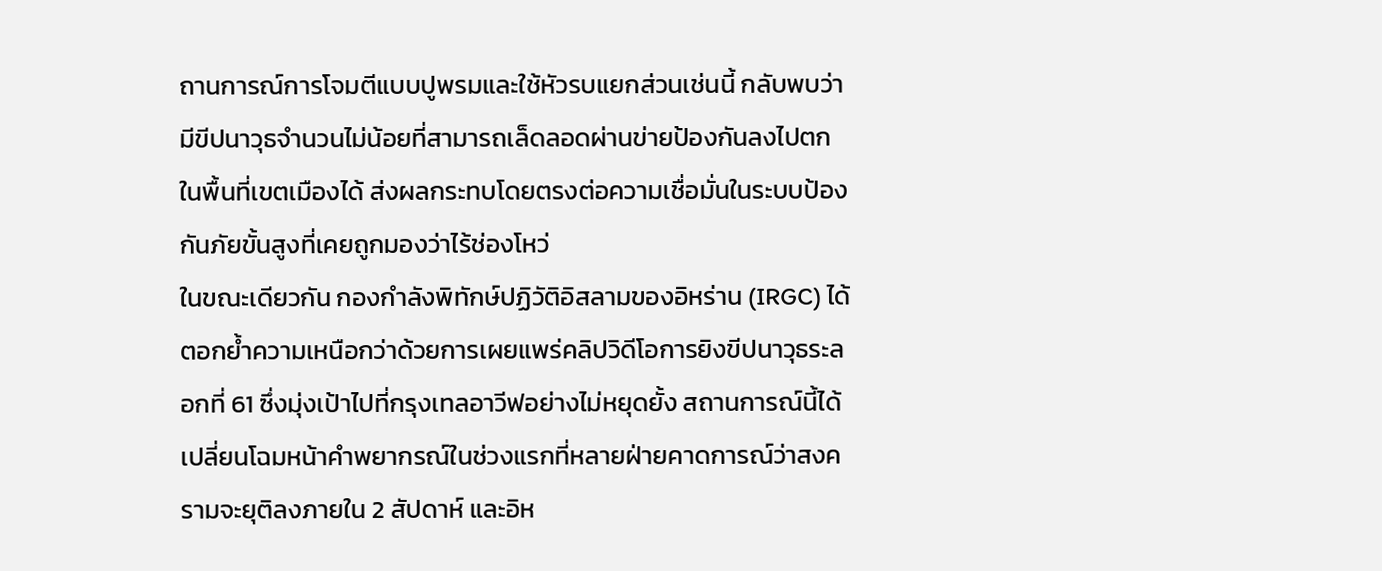ถานการณ์การโจมตีแบบปูพรมและใช้หัวรบแยกส่วนเช่นนี้ กลับพบว่ามีขีปนาวุธจำนวนไม่น้อยที่สามารถเล็ดลอดผ่านข่ายป้องกันลงไปตกในพื้นที่เขตเมืองได้ ส่งผลกระทบโดยตรงต่อความเชื่อมั่นในระบบป้องกันภัยขั้นสูงที่เคยถูกมองว่าไร้ช่องโหว่
ในขณะเดียวกัน กองกำลังพิทักษ์ปฏิวัติอิสลามของอิหร่าน (IRGC) ได้ตอกย้ำความเหนือกว่าด้วยการเผยแพร่คลิปวิดีโอการยิงขีปนาวุธระลอกที่ 61 ซึ่งมุ่งเป้าไปที่กรุงเทลอาวีฟอย่างไม่หยุดยั้ง สถานการณ์นี้ได้เปลี่ยนโฉมหน้าคำพยากรณ์ในช่วงแรกที่หลายฝ่ายคาดการณ์ว่าสงครามจะยุติลงภายใน 2 สัปดาห์ และอิห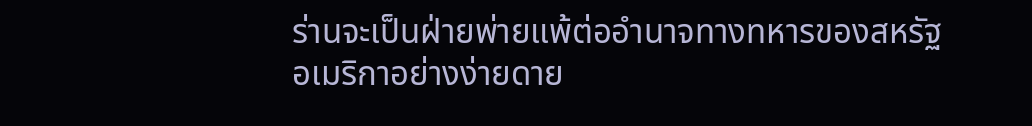ร่านจะเป็นฝ่ายพ่ายแพ้ต่ออำนาจทางทหารของสหรัฐอเมริกาอย่างง่ายดาย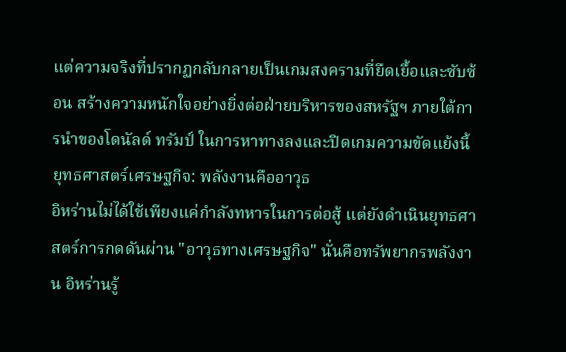แต่ความจริงที่ปรากฏกลับกลายเป็นเกมสงครามที่ยืดเยื้อและซับซ้อน สร้างความหนักใจอย่างยิ่งต่อฝ่ายบริหารของสหรัฐฯ ภายใต้การนำของโดนัลด์ ทรัมป์ ในการหาทางลงและปิดเกมความขัดแย้งนี้
ยุทธศาสตร์เศรษฐกิจ: พลังงานคืออาวุธ
อิหร่านไม่ได้ใช้เพียงแค่กำลังทหารในการต่อสู้ แต่ยังดำเนินยุทธศาสตร์การกดดันผ่าน "อาวุธทางเศรษฐกิจ" นั่นคือทรัพยากรพลังงาน อิหร่านรู้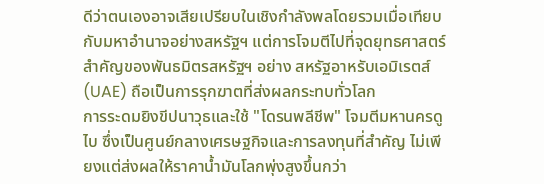ดีว่าตนเองอาจเสียเปรียบในเชิงกำลังพลโดยรวมเมื่อเทียบกับมหาอำนาจอย่างสหรัฐฯ แต่การโจมตีไปที่จุดยุทธศาสตร์สำคัญของพันธมิตรสหรัฐฯ อย่าง สหรัฐอาหรับเอมิเรตส์ (UAE) ถือเป็นการรุกฆาตที่ส่งผลกระทบทั่วโลก
การระดมยิงขีปนาวุธและใช้ "โดรนพลีชีพ" โจมตีมหานครดูไบ ซึ่งเป็นศูนย์กลางเศรษฐกิจและการลงทุนที่สำคัญ ไม่เพียงแต่ส่งผลให้ราคาน้ำมันโลกพุ่งสูงขึ้นกว่า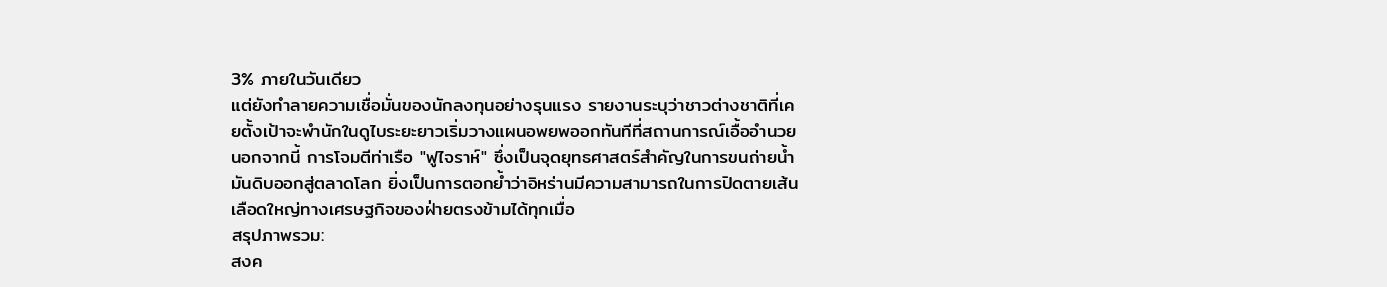3% ภายในวันเดียว
แต่ยังทำลายความเชื่อมั่นของนักลงทุนอย่างรุนแรง รายงานระบุว่าชาวต่างชาติที่เคยตั้งเป้าจะพำนักในดูไบระยะยาวเริ่มวางแผนอพยพออกทันทีที่สถานการณ์เอื้ออำนวย นอกจากนี้ การโจมตีท่าเรือ "ฟูไจราห์" ซึ่งเป็นจุดยุทธศาสตร์สำคัญในการขนถ่ายน้ำมันดิบออกสู่ตลาดโลก ยิ่งเป็นการตอกย้ำว่าอิหร่านมีความสามารถในการปิดตายเส้นเลือดใหญ่ทางเศรษฐกิจของฝ่ายตรงข้ามได้ทุกเมื่อ
สรุปภาพรวม:
สงค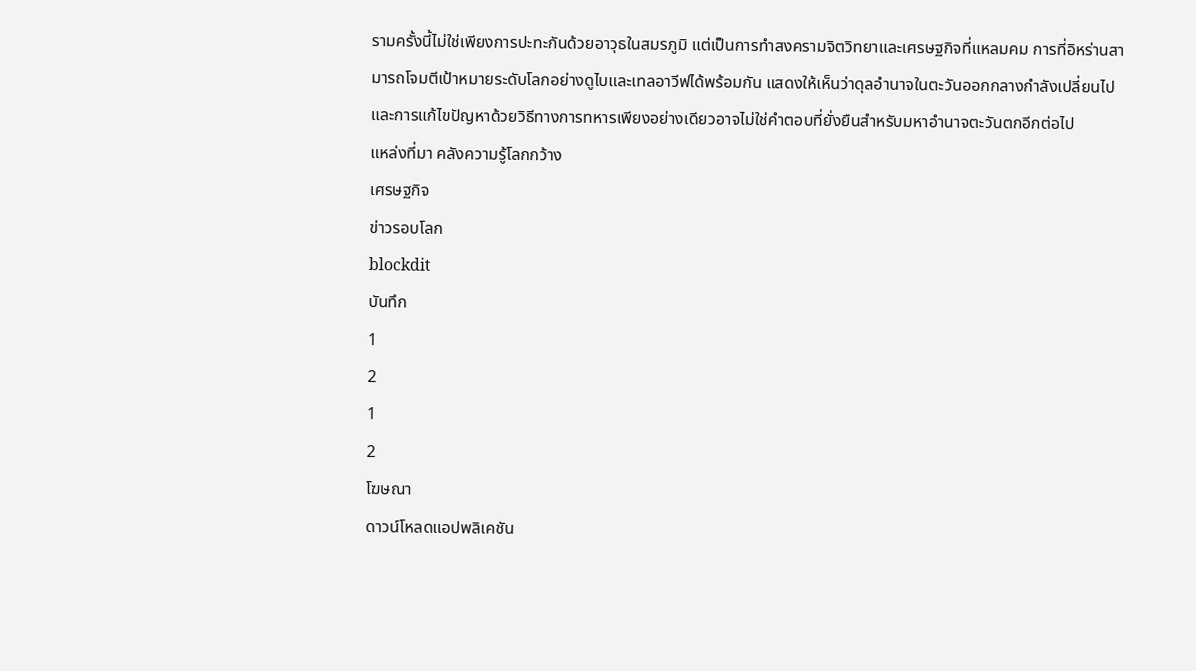รามครั้งนี้ไม่ใช่เพียงการปะทะกันด้วยอาวุธในสมรภูมิ แต่เป็นการทำสงครามจิตวิทยาและเศรษฐกิจที่แหลมคม การที่อิหร่านสามารถโจมตีเป้าหมายระดับโลกอย่างดูไบและเทลอาวีฟได้พร้อมกัน แสดงให้เห็นว่าดุลอำนาจในตะวันออกกลางกำลังเปลี่ยนไป และการแก้ไขปัญหาด้วยวิธีทางการทหารเพียงอย่างเดียวอาจไม่ใช่คำตอบที่ยั่งยืนสำหรับมหาอำนาจตะวันตกอีกต่อไป
แหล่งที่มา คลังความรู้โลกกว้าง
เศรษฐกิจ
ข่าวรอบโลก
blockdit
บันทึก
1
2
1
2
โฆษณา
ดาวน์โหลดแอปพลิเคชัน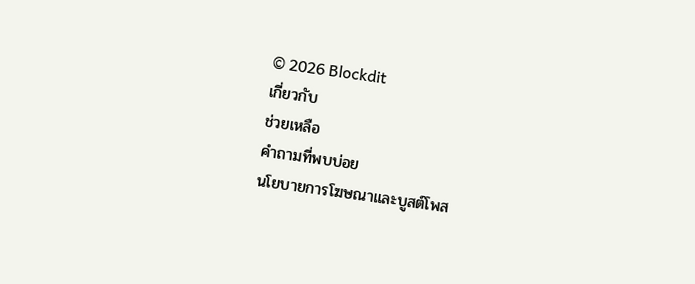© 2026 Blockdit
เกี่ยวกับ
ช่วยเหลือ
คำถามที่พบบ่อย
นโยบายการโฆษณาและบูสต์โพส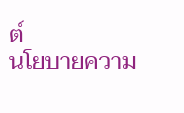ต์
นโยบายความ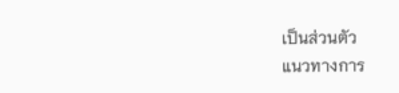เป็นส่วนตัว
แนวทางการ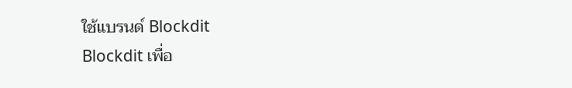ใช้แบรนด์ Blockdit
Blockdit เพื่อ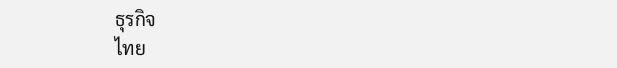ธุรกิจ
ไทย